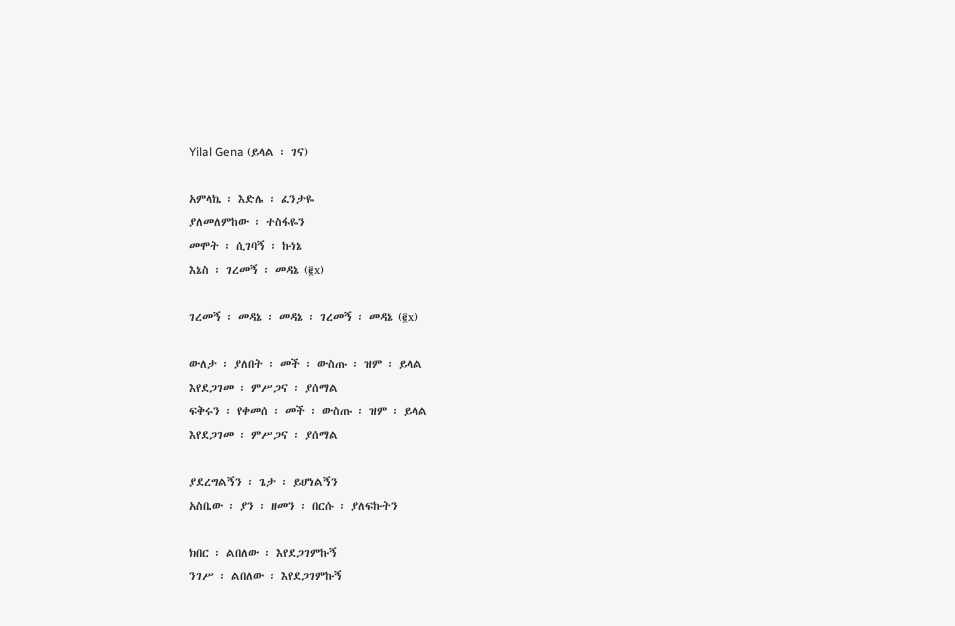Yilal Gena (ይላል ፡ ገና)

አምላኬ ፡ እድሌ ፡ ፈንታዬ
ያለመለምከው ፡ ተስፋዬን
መሞት ፡ ሲገባኝ ፡ ኩነኔ
እኔስ ፡ ገረመኝ ፡ መዳኔ (፪x)

ገረመኝ ፡ መዳኔ ፡ መዳኔ ፡ ገረመኝ ፡ መዳኔ (፪x)

ውለታ ፡ ያለበት ፡ መች ፡ ውስጡ ፡ ዝም ፡ ይላል
እየደጋገመ ፡ ምሥጋና ፡ ያሰማል
ፍቅሩን ፡ የቀመሰ ፡ መች ፡ ውስጡ ፡ ዝም ፡ ይላል
እየደጋገመ ፡ ምሥጋና ፡ ያሰማል

ያደረግልኝን ፡ ጌታ ፡ ይሆነልኝን
አስቤው ፡ ያን ፡ ዘመን ፡ በርሱ ፡ ያለፍኩትን

ክበር ፡ ልበለው ፡ እየደጋገምኩኝ
ንገሥ ፡ ልበለው ፡ እየደጋገምኩኝ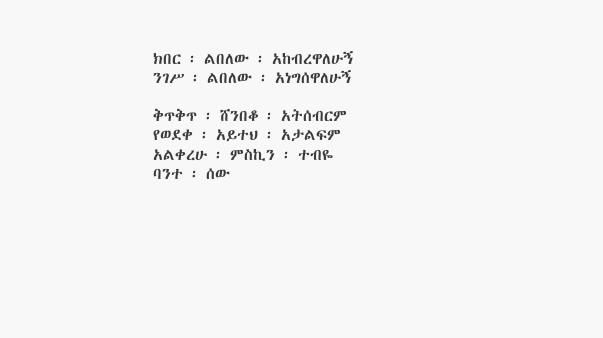ክበር ፡ ልበለው ፡ አከብረዋለሁኝ
ንገሥ ፡ ልበለው ፡ አነግሰዋለሁኝ

ቅጥቅጥ ፡ ሸንበቆ ፡ አትሰብርም
የወደቀ ፡ አይተህ ፡ አታልፍም
አልቀረሁ ፡ ምስኪን ፡ ተብዬ
ባንተ ፡ ሰው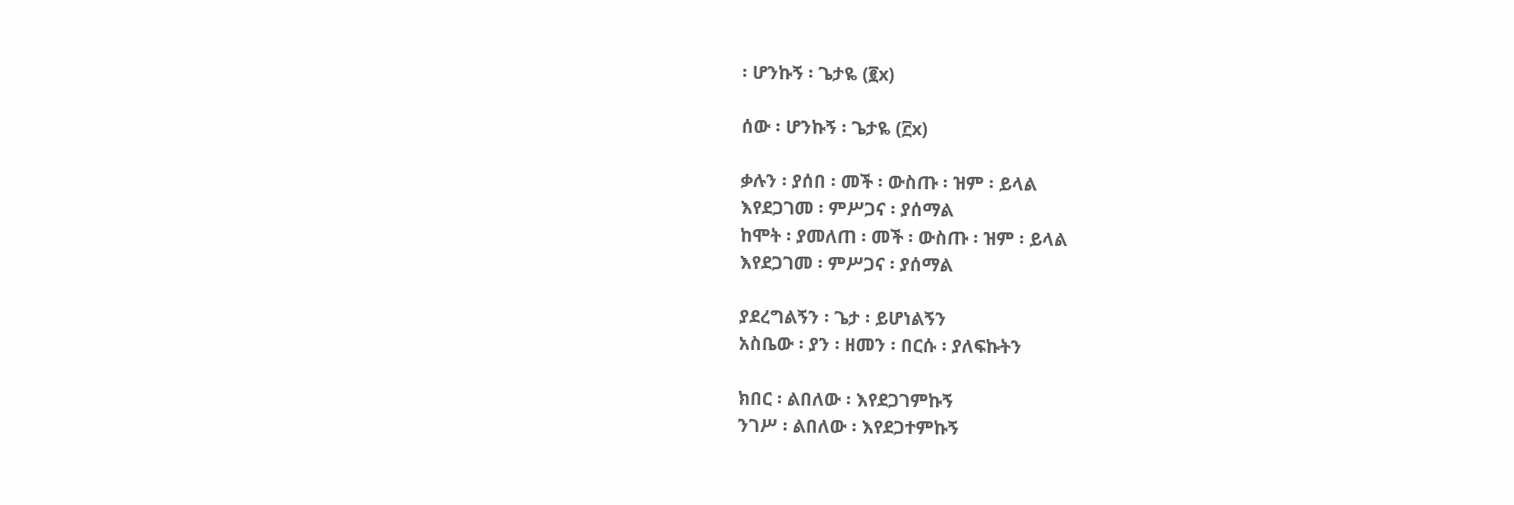፡ ሆንኩኝ ፡ ጌታዬ (፪x)

ሰው ፡ ሆንኩኝ ፡ ጌታዬ (፫x)

ቃሉን ፡ ያሰበ ፡ መች ፡ ውስጡ ፡ ዝም ፡ ይላል
እየደጋገመ ፡ ምሥጋና ፡ ያሰማል
ከሞት ፡ ያመለጠ ፡ መች ፡ ውስጡ ፡ ዝም ፡ ይላል
እየደጋገመ ፡ ምሥጋና ፡ ያሰማል

ያደረግልኝን ፡ ጌታ ፡ ይሆነልኝን
አስቤው ፡ ያን ፡ ዘመን ፡ በርሱ ፡ ያለፍኩትን

ክበር ፡ ልበለው ፡ እየደጋገምኩኝ
ንገሥ ፡ ልበለው ፡ እየደጋተምኩኝ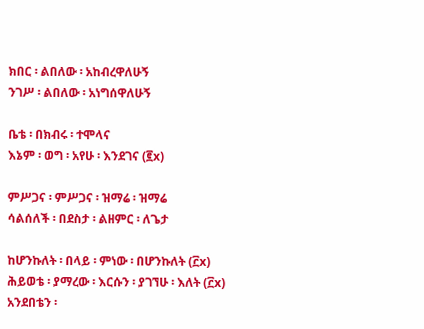ክበር ፡ ልበለው ፡ አከብረዋለሁኝ
ንገሥ ፡ ልበለው ፡ አነግሰዋለሁኝ

ቤቴ ፡ በክብሩ ፡ ተሞላና
እኔም ፡ ወግ ፡ አየሁ ፡ እንደገና (፪x)

ምሥጋና ፡ ምሥጋና ፡ ዝማሬ ፡ ዝማሬ
ሳልሰለች ፡ በደስታ ፡ ልዘምር ፡ ለጌታ

ከሆንኩለት ፡ በላይ ፡ ምነው ፡ በሆንኩለት (፫x)
ሕይወቴ ፡ ያማረው ፡ እርሱን ፡ ያገኘሁ ፡ እለት (፫x)
አንደበቴን ፡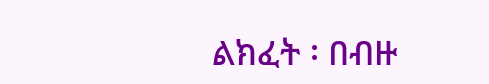ልክፈት ፡ በብዙ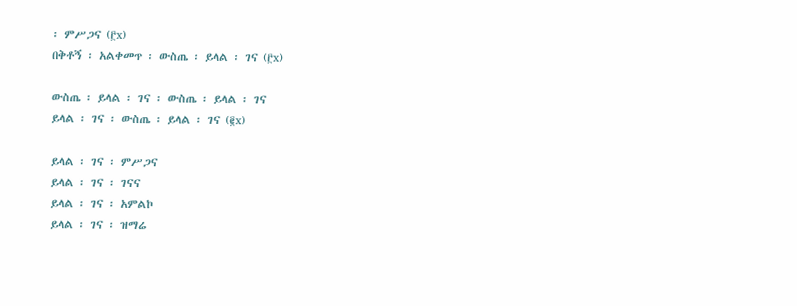፡ ምሥጋና (፫x)
በቅቶኝ ፡ አልቀመጥ ፡ ውስጤ ፡ ይላል ፡ ገና (፫x)

ውስጤ ፡ ይላል ፡ ገና ፡ ውስጤ ፡ ይላል ፡ ገና
ይላል ፡ ገና ፡ ውስጤ ፡ ይላል ፡ ገና (፪x)

ይላል ፡ ገና ፡ ምሥጋና
ይላል ፡ ገና ፡ ገናና
ይላል ፡ ገና ፡ አምልኮ
ይላል ፡ ገና ፡ ዝማሬ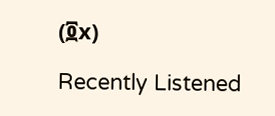(፬x)

Recently Listened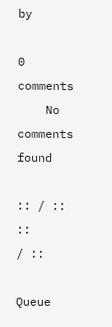by

0 comments
    No comments found

:: / ::
::
/ ::

Queue